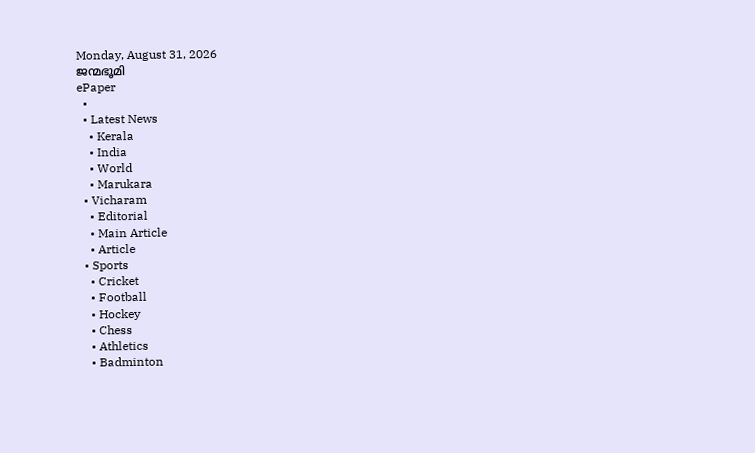Monday, August 31, 2026
ജന്മഭൂമി
ePaper
  •
  • Latest News
    • Kerala
    • India
    • World
    • Marukara
  • Vicharam
    • Editorial
    • Main Article
    • Article
  • Sports
    • Cricket
    • Football
    • Hockey
    • Chess
    • Athletics
    • Badminton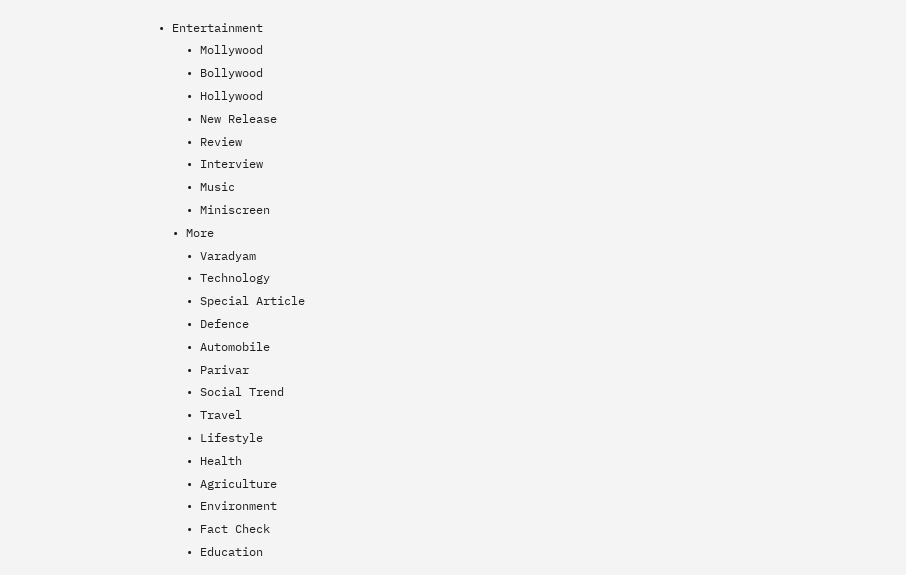• Entertainment
    • Mollywood
    • Bollywood
    • Hollywood
    • New Release
    • Review
    • Interview
    • Music
    • Miniscreen
  • More
    • Varadyam
    • Technology
    • Special Article
    • Defence
    • Automobile
    • Parivar
    • Social Trend
    • Travel
    • Lifestyle
    • Health
    • Agriculture
    • Environment
    • Fact Check
    • Education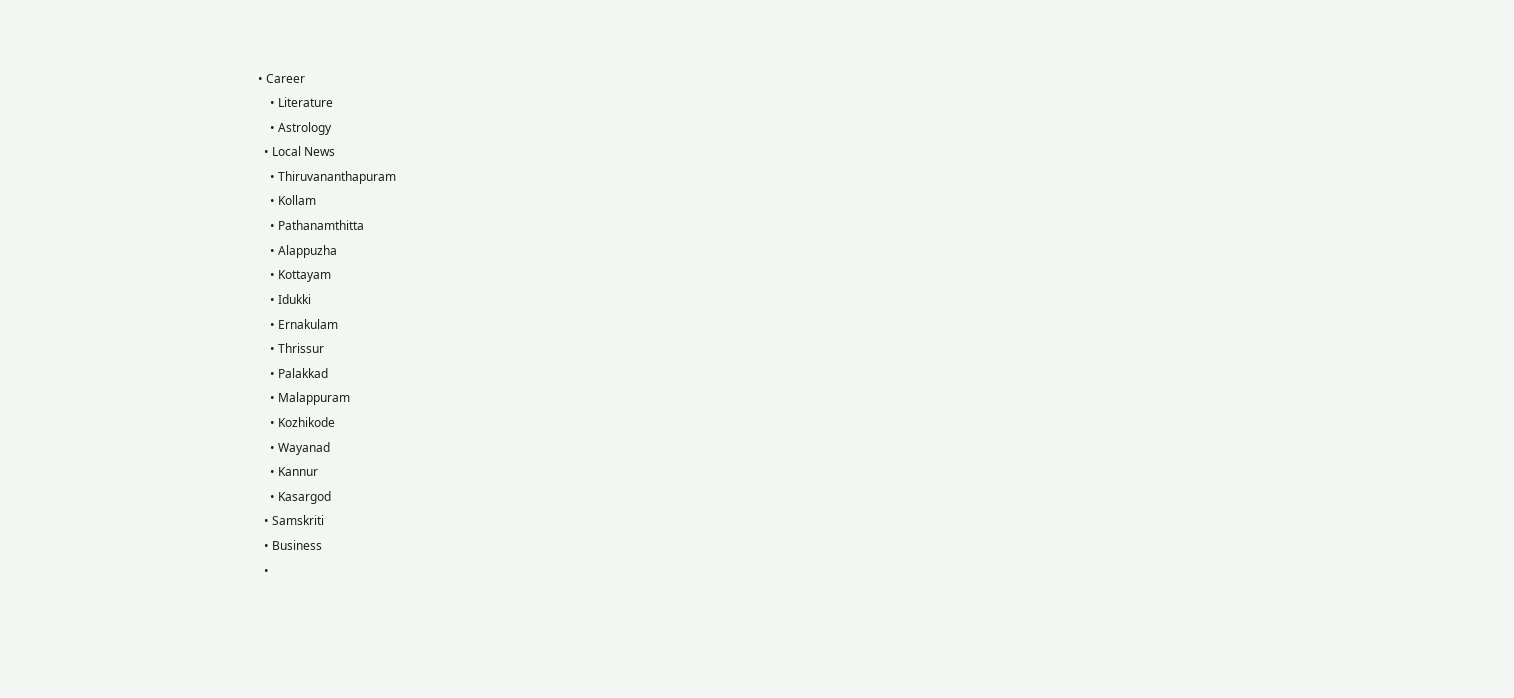• Career
    • Literature
    • Astrology
  • Local News
    • Thiruvananthapuram
    • Kollam
    • Pathanamthitta
    • Alappuzha
    • Kottayam
    • Idukki
    • Ernakulam
    • Thrissur
    • Palakkad
    • Malappuram
    • Kozhikode
    • Wayanad
    • Kannur
    • Kasargod
  • Samskriti
  • Business
  •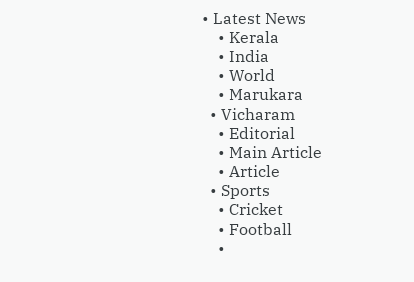• Latest News
    • Kerala
    • India
    • World
    • Marukara
  • Vicharam
    • Editorial
    • Main Article
    • Article
  • Sports
    • Cricket
    • Football
    •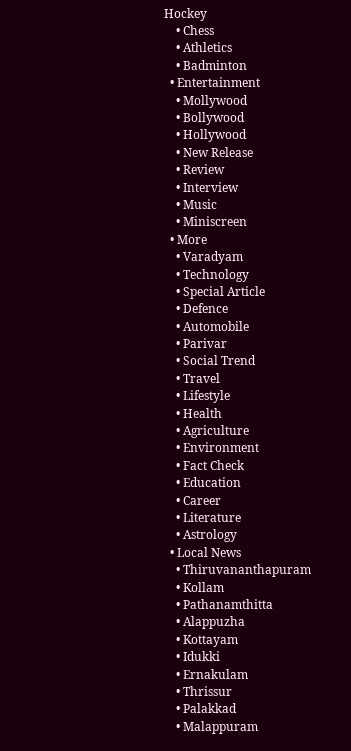Hockey
    • Chess
    • Athletics
    • Badminton
  • Entertainment
    • Mollywood
    • Bollywood
    • Hollywood
    • New Release
    • Review
    • Interview
    • Music
    • Miniscreen
  • More
    • Varadyam
    • Technology
    • Special Article
    • Defence
    • Automobile
    • Parivar
    • Social Trend
    • Travel
    • Lifestyle
    • Health
    • Agriculture
    • Environment
    • Fact Check
    • Education
    • Career
    • Literature
    • Astrology
  • Local News
    • Thiruvananthapuram
    • Kollam
    • Pathanamthitta
    • Alappuzha
    • Kottayam
    • Idukki
    • Ernakulam
    • Thrissur
    • Palakkad
    • Malappuram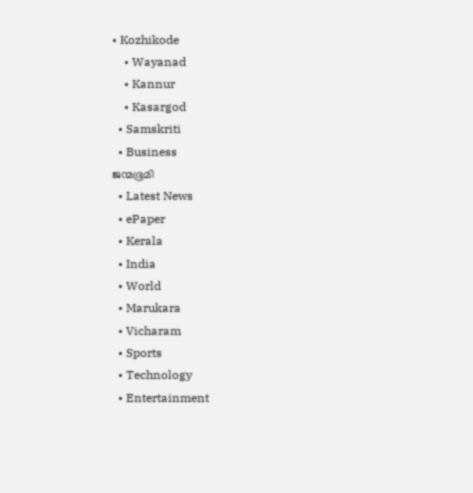• Kozhikode
    • Wayanad
    • Kannur
    • Kasargod
  • Samskriti
  • Business
ജന്മഭൂമി
  • Latest News
  • ePaper
  • Kerala
  • India
  • World
  • Marukara
  • Vicharam
  • Sports
  • Technology
  • Entertainment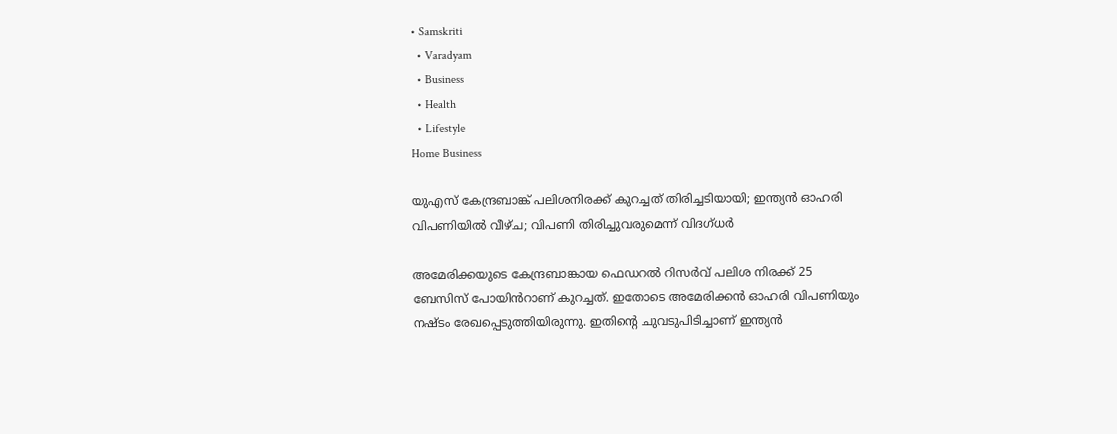• Samskriti
  • Varadyam
  • Business
  • Health
  • Lifestyle
Home Business

യുഎസ് കേന്ദ്രബാങ്ക് പലിശനിരക്ക് കുറച്ചത് തിരിച്ചടിയായി; ഇന്ത്യന്‍ ഓഹരി വിപണിയില്‍ വീഴ്ച; വിപണി തിരിച്ചുവരുമെന്ന് വിദഗ്ധര്‍

അമേരിക്കയുടെ കേന്ദ്രബാങ്കായ ഫെഡറൽ റിസർവ് പലിശ നിരക്ക് 25 ബേസിസ് പോയിൻറാണ് കുറച്ചത്. ഇതോടെ അമേരിക്കന്‍ ഓഹരി വിപണിയും നഷ്ടം രേഖപ്പെടുത്തിയിരുന്നു. ഇതിന്റെ ചുവടുപിടിച്ചാണ് ഇന്ത്യന്‍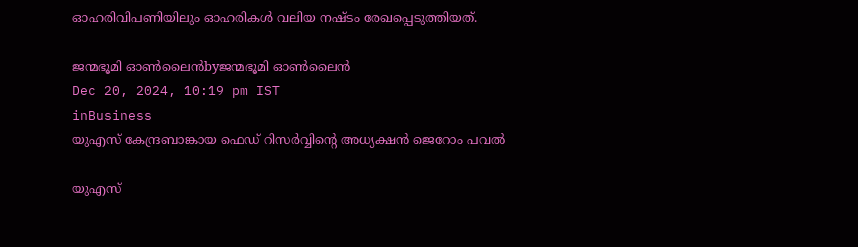ഓഹരിവിപണിയിലും ഓഹരികള്‍ വലിയ നഷ്ടം രേഖപ്പെടുത്തിയത്.

ജന്മഭൂമി ഓണ്‍ലൈന്‍byജന്മഭൂമി ഓണ്‍ലൈന്‍
Dec 20, 2024, 10:19 pm IST
inBusiness
യുഎസ് കേന്ദ്രബാങ്കായ ഫെഡ് റിസര്‍വ്വിന്‍റെ അധ്യക്ഷന്‍ ജെറോം പവല്‍

യുഎസ്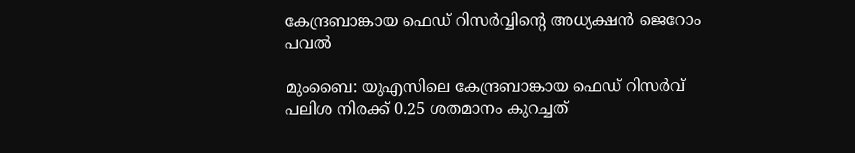കേന്ദ്രബാങ്കായ ഫെഡ് റിസര്‍വ്വിന്‍റെ അധ്യക്ഷന്‍ ജെറോം പവല്‍

മുംബൈ: യുഎസിലെ കേന്ദ്രബാങ്കായ ഫെഡ് റിസർവ് പലിശ നിരക്ക് 0.25 ശതമാനം കുറച്ചത്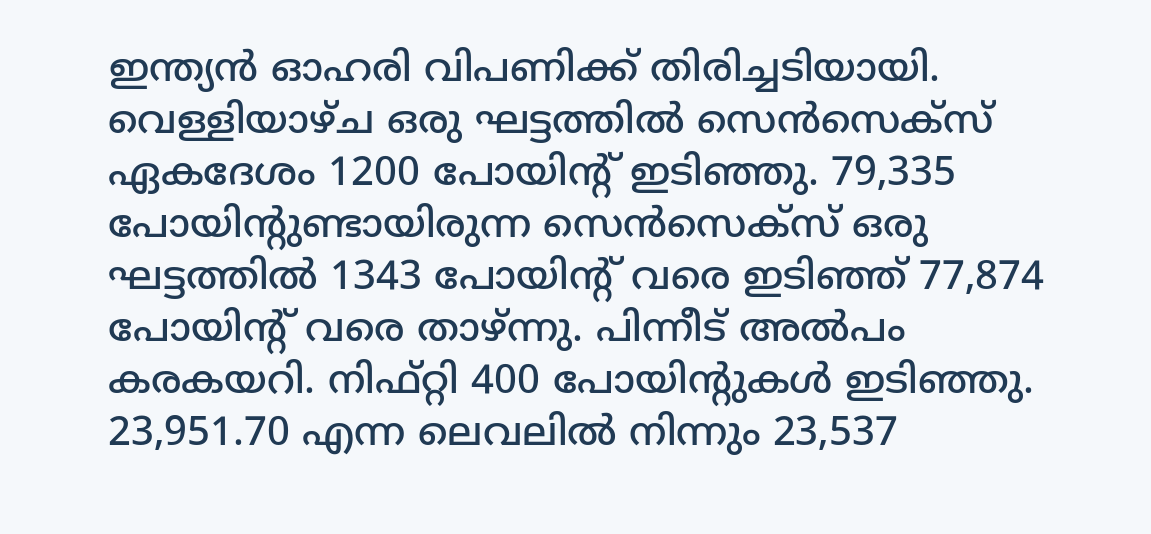ഇന്ത്യന്‍ ഓഹരി വിപണിക്ക് തിരിച്ചടിയായി. വെള്ളിയാഴ്ച ഒരു ഘട്ടത്തില്‍ സെന്‍സെക്സ് ഏകദേശം 1200 പോയിന്‍റ് ഇടിഞ്ഞു. 79,335 പോയിന്‍റുണ്ടായിരുന്ന സെന്‍സെക്സ് ഒരു ഘട്ടത്തില്‍ 1343 പോയിന്‍റ് വരെ ഇടിഞ്ഞ് 77,874 പോയിന്‍റ് വരെ താഴ്ന്നു. പിന്നീട് അല്‍പം കരകയറി. നിഫ്റ്റി 400 പോയിൻ്റുകൾ ഇടിഞ്ഞു. 23,951.70 എന്ന ലെവലിൽ നിന്നും 23,537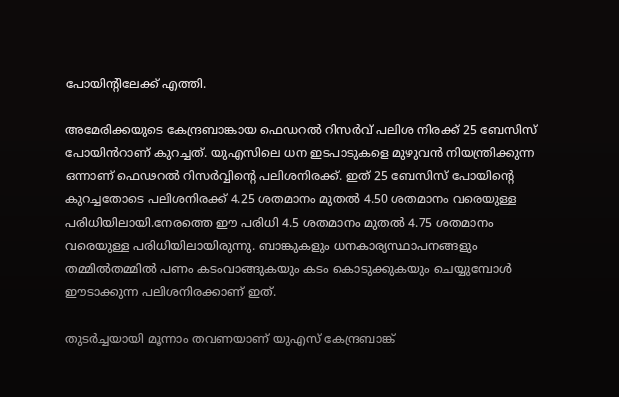പോയിന്‍റിലേക്ക് എത്തി.

അമേരിക്കയുടെ കേന്ദ്രബാങ്കായ ഫെഡറൽ റിസർവ് പലിശ നിരക്ക് 25 ബേസിസ് പോയിൻറാണ് കുറച്ചത്. യുഎസിലെ ധന ഇടപാടുകളെ മുഴുവന്‍ നിയന്ത്രിക്കുന്ന ഒന്നാണ് ഫെഢറല്‍ റിസര്‍വ്വിന്റെ പലിശനിരക്ക്. ഇത് 25 ബേസിസ് പോയിന്റെ കുറച്ചതോടെ പലിശനിരക്ക് 4.25 ശതമാനം മുതല്‍ 4.50 ശതമാനം വരെയുള്ള പരിധിയിലായി.നേരത്തെ ഈ പരിധി 4.5 ശതമാനം മുതല്‍ 4.75 ശതമാനം വരെയുള്ള പരിധിയിലായിരുന്നു. ബാങ്കുകളും ധനകാര്യസ്ഥാപനങ്ങളും തമ്മില്‍തമ്മില്‍ പണം കടംവാങ്ങുകയും കടം കൊടുക്കുകയും ചെയ്യുമ്പോള്‍ ഈടാക്കുന്ന പലിശനിരക്കാണ് ഇത്.

തുടര്‍ച്ചയായി മൂന്നാം തവണയാണ് യുഎസ് കേന്ദ്രബാങ്ക്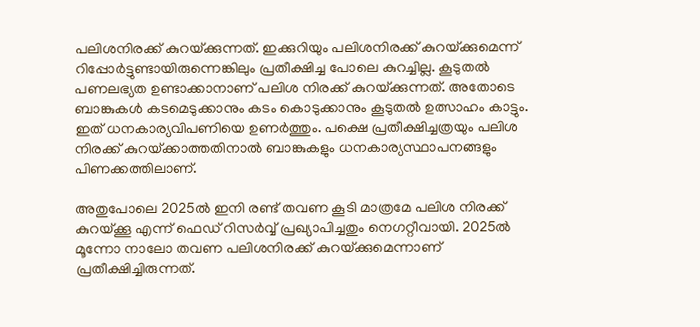പലിശനിരക്ക് കുറയ്‌ക്കുന്നത്. ഇക്കുറിയും പലിശനിരക്ക് കുറയ്‌ക്കുമെന്ന് റിപ്പോര്‍ട്ടുണ്ടായിരുന്നെങ്കിലും പ്രതീക്ഷിച്ച പോലെ കുറച്ചില്ല. കൂടുതല്‍ പണലഭ്യത ഉണ്ടാക്കാനാണ് പലിശ നിരക്ക് കുറയ്‌ക്കുന്നത്. അതോടെ ബാങ്കുകള്‍ കടമെടുക്കാനും കടം കൊടുക്കാനും കൂടുതല്‍ ഉത്സാഹം കാട്ടും. ഇത് ധനകാര്യവിപണിയെ ഉണര്‍ത്തും. പക്ഷെ പ്രതീക്ഷിച്ചത്രയും പലിശ നിരക്ക് കുറയ്‌ക്കാത്തതിനാല്‍ ബാങ്കുകളും ധനകാര്യസ്ഥാപനങ്ങളും പിണക്കത്തിലാണ്.

അതുപോലെ 2025ല്‍ ഇനി രണ്ട് തവണ കൂടി മാത്രമേ പലിശ നിരക്ക് കുറയ്‌ക്കൂ എന്ന് ഫെഡ് റിസര്‍വ്വ് പ്രഖ്യാപിച്ചതും നെഗറ്റീവായി. 2025ല്‍ മൂന്നോ നാലോ തവണ പലിശനിരക്ക് കുറയ്‌ക്കുമെന്നാണ് പ്രതീക്ഷിച്ചിരുന്നത്.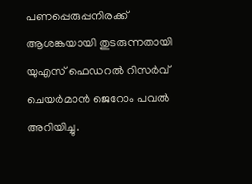പണപ്പെരുപ്പനിരക്ക് ആശങ്കയായി തുടരുന്നതായി യുഎസ് ഫെഡറല്‍ റിസര്‍വ് ചെയര്‍മാന്‍ ജെറോം പവല്‍ അറിയിച്ചു.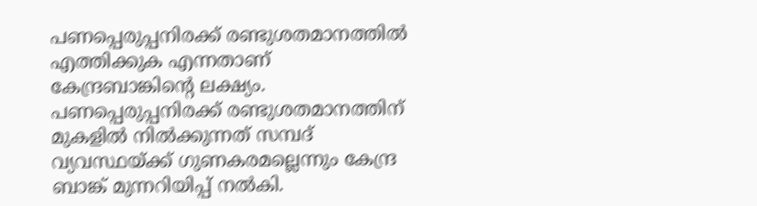പണപ്പെരുപ്പനിരക്ക് രണ്ടുശതമാനത്തില്‍ എത്തിക്കുക എന്നതാണ് കേന്ദ്രബാങ്കിന്റെ ലക്ഷ്യം. പണപ്പെരുപ്പനിരക്ക് രണ്ടുശതമാനത്തിന് മുകളില്‍ നില്‍ക്കുന്നത് സമ്പദ് വ്യവസ്ഥയ്‌ക്ക് ഗുണകരമല്ലെന്നും കേന്ദ്ര ബാങ്ക് മുന്നറിയിപ്പ് നല്‍കി.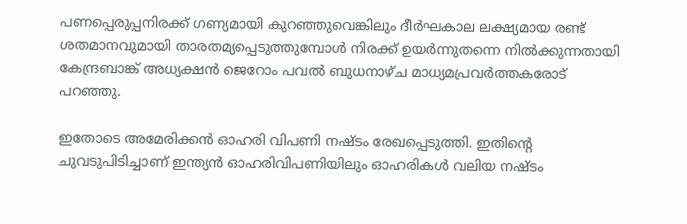പണപ്പെരുപ്പനിരക്ക് ഗണ്യമായി കുറഞ്ഞുവെങ്കിലും ദീര്‍ഘകാല ലക്ഷ്യമായ രണ്ട് ശതമാനവുമായി താരതമ്യപ്പെടുത്തുമ്പോള്‍ നിരക്ക് ഉയര്‍ന്നുതന്നെ നില്‍ക്കുന്നതായി കേന്ദ്രബാങ്ക് അധ്യക്ഷന്‍ ജെറോം പവല്‍ ബുധനാഴ്ച മാധ്യമപ്രവര്‍ത്തകരോട് പറഞ്ഞു.

ഇതോടെ അമേരിക്കന്‍ ഓഹരി വിപണി നഷ്ടം രേഖപ്പെടുത്തി. ഇതിന്റെ ചുവടുപിടിച്ചാണ് ഇന്ത്യന്‍ ഓഹരിവിപണിയിലും ഓഹരികള്‍ വലിയ നഷ്ടം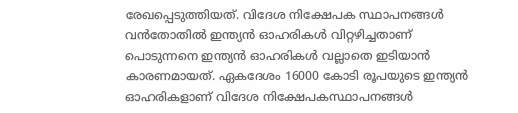രേഖപ്പെടുത്തിയത്. വിദേശ നിക്ഷേപക സ്ഥാപനങ്ങള്‍ വന്‍തോതില്‍ ഇന്ത്യന്‍ ഓഹരികള്‍ വിറ്റഴിച്ചതാണ് പൊടുന്നനെ ഇന്ത്യന്‍ ഓഹരികള്‍ വല്ലാതെ ഇടിയാന്‍ കാരണമായത്. ഏകദേശം 16000 കോടി രൂപയുടെ ഇന്ത്യന്‍ ഓഹരികളാണ് വിദേശ നിക്ഷേപകസ്ഥാപനങ്ങള്‍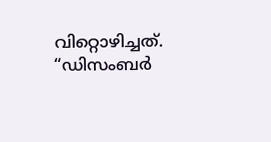വിറ്റൊഴിച്ചത്. “ഡിസംബര്‍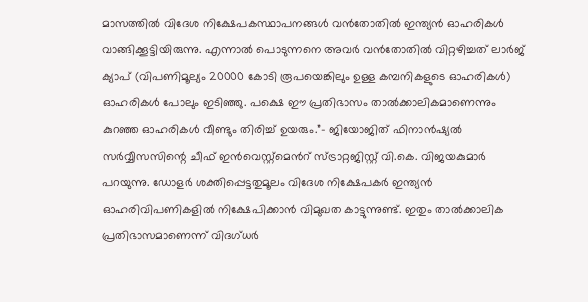മാസത്തില്‍ വിദേശ നിക്ഷേപകസ്ഥാപനങ്ങള്‍ വന്‍തോതില്‍ ഇന്ത്യന്‍ ഓഹരികള്‍ വാങ്ങിക്കൂട്ടിയിരുന്നു. എന്നാല്‍ പൊടുന്നനെ അവര്‍ വന്‍തോതില്‍ വിറ്റഴിച്ചത് ലാര്‍ജ് ക്യാപ് (വിപണിമൂല്യം 20000 കോടി രൂപയെങ്കിലും ഉള്ള കമ്പനികളുടെ ഓഹരികള്‍) ഓഹരികള്‍ പോലും ഇടിഞ്ഞു. പക്ഷെ ഈ പ്രതിഭാസം താല്‍ക്കാലികമാണെന്നും കുറഞ്ഞ ഓഹരികള്‍ വീണ്ടും തിരിച്ച് ഉയരും.”- ജിയോജിത് ഫിനാന്‍ഷ്യല്‍ സര്‍വ്വീസസിന്റെ ചീഫ് ഇന്‍വെസ്റ്റ്മെന്‍റ് സ്ട്രാറ്റജിസ്റ്റ് വി.കെ. വിജയകുമാര്‍ പറയുന്നു. ഡോളര്‍ ശക്തിപ്പെട്ടതുമൂലം വിദേശ നിക്ഷേപകര്‍ ഇന്ത്യന്‍ ഓഹരിവിപണികളില്‍ നിക്ഷേപിക്കാന്‍ വിമുഖത കാട്ടുന്നുണ്ട്. ഇതും താല്‍ക്കാലിക പ്രതിഭാസമാണെന്ന് വിദഗ്ധര്‍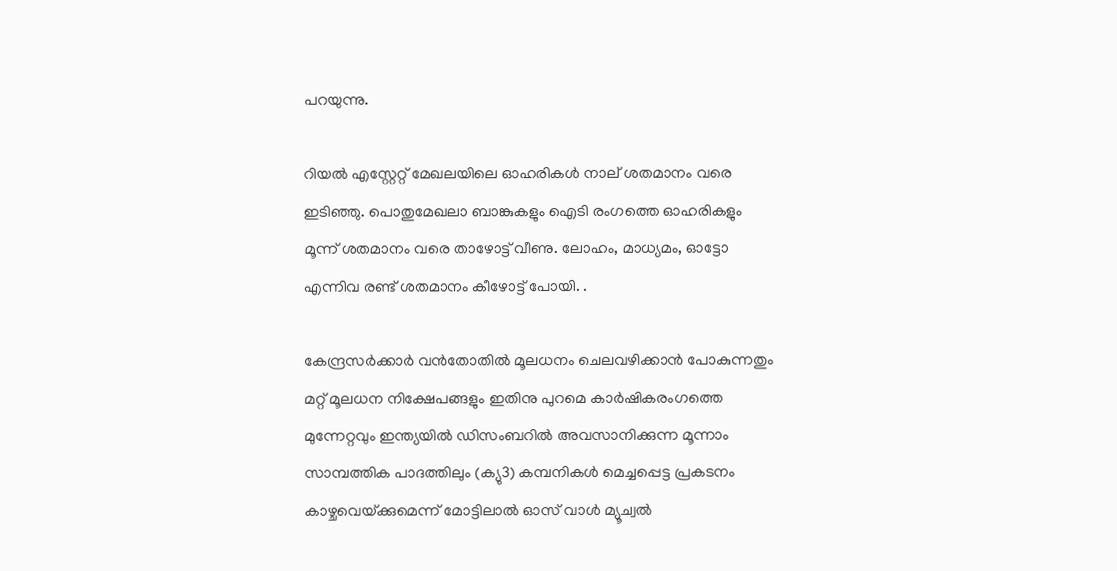പറയുന്നു.

റിയല്‍ എസ്റ്റേറ്റ് മേഖലയിലെ ഓഹരികള്‍ നാല് ശതമാനം വരെ ഇടിഞ്ഞു. പൊതുമേഖലാ ബാങ്കുകളും ഐടി രംഗത്തെ ഓഹരികളും മൂന്ന് ശതമാനം വരെ താഴോട്ട് വീണു. ലോഹം, മാധ്യമം, ഓട്ടോ എന്നിവ രണ്ട് ശതമാനം കീഴോട്ട് പോയി. .

കേന്ദ്രസര്‍ക്കാര്‍ വന്‍തോതില്‍ മൂലധനം ചെലവഴിക്കാന്‍ പോകുന്നതും മറ്റ് മൂലധന നിക്ഷേപങ്ങളും ഇതിനു പുറമെ കാര്‍ഷികരംഗത്തെ മുന്നേറ്റവും ഇന്ത്യയില്‍ ഡിസംബറില്‍ അവസാനിക്കുന്ന മൂന്നാം സാമ്പത്തിക പാദത്തിലും (ക്യു3) കമ്പനികള്‍ മെച്ചപ്പെട്ട പ്രകടനം കാഴ്ചവെയ്‌ക്കുമെന്ന് മോട്ടിലാല്‍ ഓസ് വാള്‍ മ്യൂച്വല്‍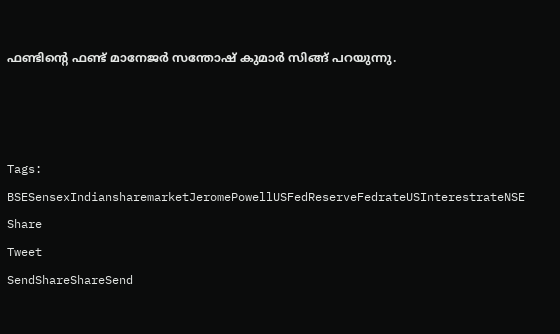ഫണ്ടിന്റെ ഫണ്ട് മാനേജര്‍ സന്തോഷ് കുമാര്‍ സിങ്ങ് പറയുന്നു.



Tags: BSESensexIndiansharemarketJeromePowellUSFedReserveFedrateUSInterestrateNSE
Share
Tweet
SendShareShareSend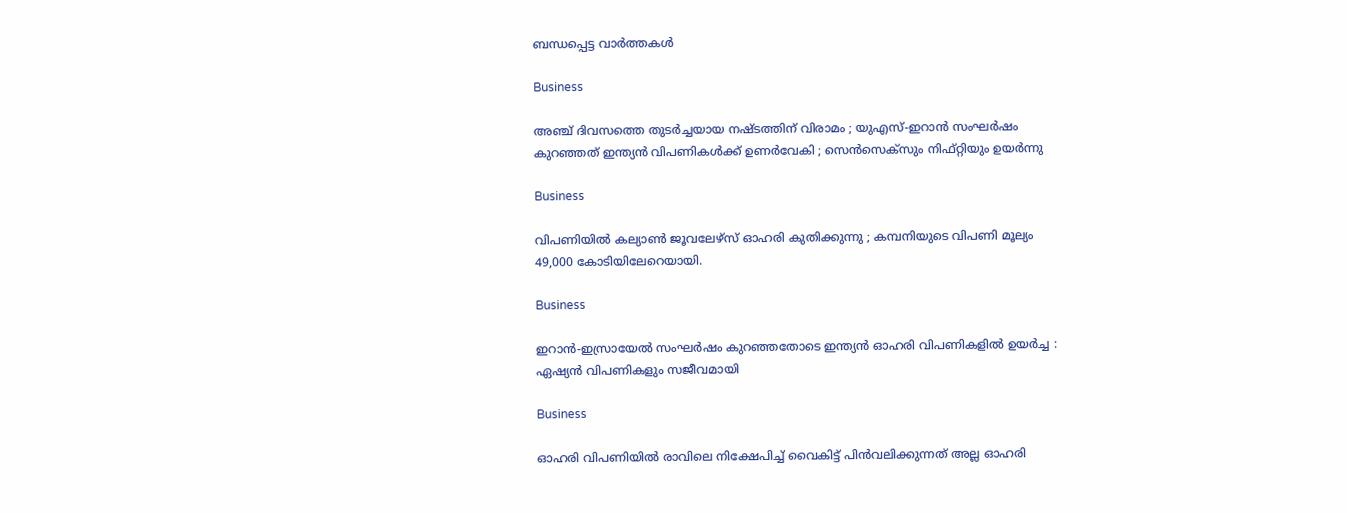ബന്ധപ്പെട്ട വാര്‍ത്തകള്‍

Business

അഞ്ച് ദിവസത്തെ തുടർച്ചയായ നഷ്ടത്തിന് വിരാമം ; യുഎസ്-ഇറാൻ സംഘർഷം കുറഞ്ഞത് ഇന്ത്യൻ വിപണികൾക്ക് ഉണർവേകി ; സെൻസെക്സും നിഫ്റ്റിയും ഉയർന്നു

Business

വിപണിയില്‍ കല്യാണ്‍ ജൂവലേഴ്സ് ഓഹരി കുതിക്കുന്നു ; കമ്പനിയുടെ വിപണി മൂല്യം 49,000 കോടിയിലേറെയായി.

Business

ഇറാൻ-ഇസ്രായേൽ സംഘർഷം കുറഞ്ഞതോടെ ഇന്ത്യൻ ഓഹരി വിപണികളിൽ ഉയർച്ച : ഏഷ്യൻ വിപണികളും സജീവമായി

Business

ഓഹരി വിപണിയിൽ രാവിലെ നിക്ഷേപിച്ച് വൈകിട്ട് പിൻവലിക്കുന്നത് അല്ല ഓഹരി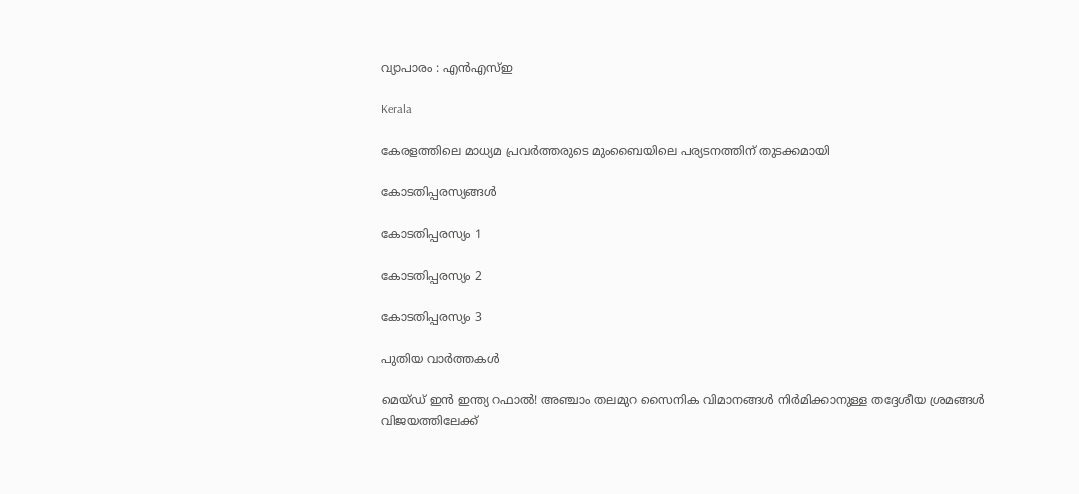വ്യാപാരം : എൻഎസ്ഇ

Kerala

കേരളത്തിലെ മാധ്യമ പ്രവർത്തരുടെ മുംബൈയിലെ പര്യടനത്തിന് തുടക്കമായി

കോടതിപ്പരസ്യങ്ങള്‍

കോടതിപ്പരസ്യം 1

കോടതിപ്പരസ്യം 2

കോടതിപ്പരസ്യം 3

പുതിയ വാര്‍ത്തകള്‍

മെയ്ഡ് ഇന്‍ ഇന്ത്യ റഫാല്‍! അഞ്ചാം തലമുറ സൈനിക വിമാനങ്ങള്‍ നിര്‍മിക്കാനുള്ള തദ്ദേശീയ ശ്രമങ്ങള്‍ വിജയത്തിലേക്ക്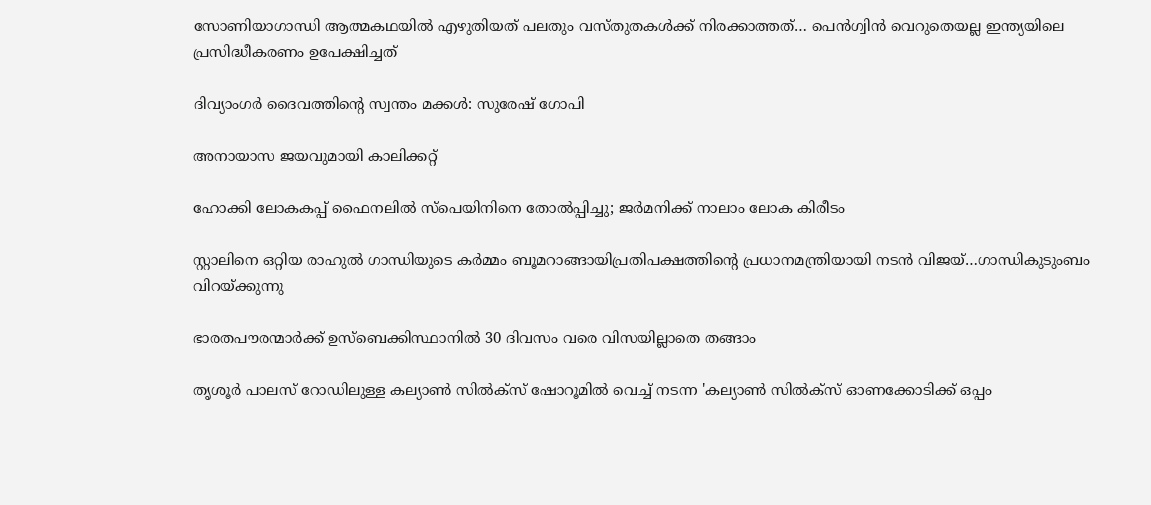സോണിയാഗാന്ധി ആത്മകഥയില്‍ എഴുതിയത് പലതും വസ്തുതകള്‍ക്ക് നിരക്കാത്തത്… പെന്‍ഗ്വിന്‍ വെറുതെയല്ല ഇന്ത്യയിലെ പ്രസിദ്ധീകരണം ഉപേക്ഷിച്ചത്

ദിവ്യാംഗര്‍ ദൈവത്തിന്റെ സ്വന്തം മക്കള്‍: സുരേഷ് ഗോപി

അനായാസ ജയവുമായി കാലിക്കറ്റ്

ഹോക്കി ലോകകപ്പ് ഫൈനലില്‍ സ്‌പെയിനിനെ തോല്‍പ്പിച്ചു; ജര്‍മനിക്ക് നാലാം ലോക കിരീടം

സ്റ്റാലിനെ ഒറ്റിയ രാഹുല്‍ ഗാന്ധിയുടെ കര്‍മ്മം ബൂമറാങ്ങായിപ്രതിപക്ഷത്തിന്റെ പ്രധാനമന്ത്രിയായി നടന്‍ വിജയ്…ഗാന്ധികുടുംബം വിറയ്‌ക്കുന്നു

ഭാരതപൗരന്മാര്‍ക്ക് ഉസ്ബെക്കിസ്ഥാനില്‍ 30 ദിവസം വരെ വിസയില്ലാതെ തങ്ങാം

തൃശൂര്‍ പാലസ് റോഡിലുള്ള കല്യാണ്‍ സില്‍ക്‌സ് ഷോറൂമില്‍ വെച്ച് നടന്ന 'കല്യാണ്‍ സില്‍ക്‌സ് ഓണക്കോടിക്ക് ഒപ്പം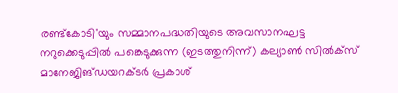രണ്ട്‌കോടി'യും സമ്മാനപദ്ധതിയുടെ അവസാനഘട്ട നറുക്കെടുപ്പില്‍ പങ്കെടുക്കുന്ന (ഇടത്തുനിന്ന്) കല്യാണ്‍ സില്‍ക്‌സ് മാനേജിങ്ഡയറക്ടര്‍ പ്രകാശ്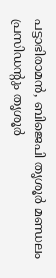പട്ടാഭിരാമന്‍, ബിജെപി തൃശൂര്‍ മണ്ഡലം പ്രസിഡന്റും തൃശൂര്‍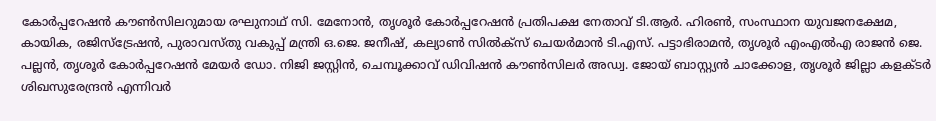കോര്‍പ്പറേഷന്‍ കൗണ്‍സിലറുമായ രഘുനാഥ് സി. മേനോന്‍, തൃശൂര്‍ കോര്‍പ്പറേഷന്‍ പ്രതിപക്ഷ നേതാവ് ടി.ആര്‍. ഹിരണ്‍, സംസ്ഥാന യുവജനക്ഷേമ, കായിക, രജിസ്‌ട്രേഷന്‍, പുരാവസ്തു വകുപ്പ് മന്ത്രി ഒ.ജെ. ജനീഷ്, കല്യാണ്‍ സില്‍ക്‌സ് ചെയര്‍മാന്‍ ടി.എസ്. പട്ടാഭിരാമന്‍, തൃശൂര്‍ എംഎല്‍എ രാജന്‍ ജെ. പല്ലന്‍, തൃശൂര്‍ കോര്‍പ്പറേഷന്‍ മേയര്‍ ഡോ. നിജി ജസ്റ്റിന്‍, ചെമ്പൂക്കാവ് ഡിവിഷന്‍ കൗണ്‍സിലര്‍ അഡ്വ. ജോയ് ബാസ്റ്റ്യന്‍ ചാക്കോള, തൃശൂര്‍ ജില്ലാ കളക്ടര്‍ ശിഖസുരേന്ദ്രന്‍ എന്നിവര്‍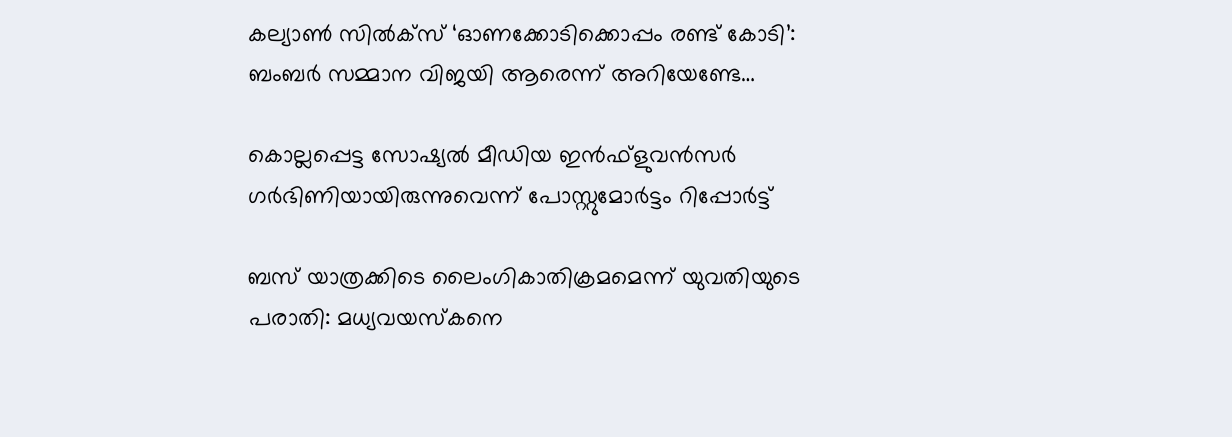കല്യാണ്‍ സില്‍ക്‌സ് ‘ഓണക്കോടിക്കൊപ്പം രണ്ട് കോടി’: ബംബര്‍ സമ്മാന വിജയി ആരെന്ന് അറിയേണ്ടേ…

കൊല്ലപ്പെട്ട സോഷ്യല്‍ മീഡിയ ഇന്‍ഫ്‌ളുവന്‍സര്‍ ഗര്‍ഭിണിയായിരുന്നുവെന്ന് പോസ്റ്റുമോര്‍ട്ടം റിപ്പോര്‍ട്ട്

ബസ് യാത്രക്കിടെ ലൈംഗികാതിക്രമമെന്ന് യുവതിയുടെ പരാതി: മധ്യവയസ്‌കനെ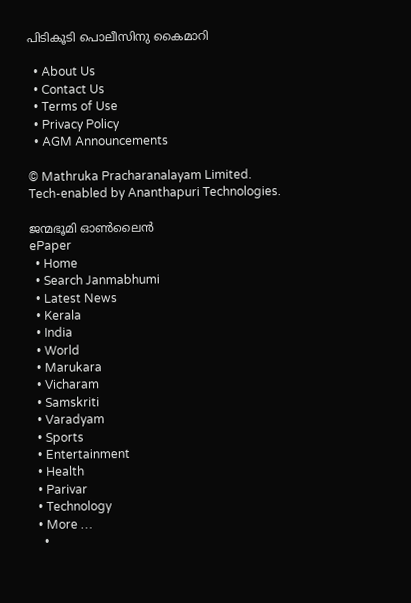പിടികൂടി പൊലീസിനു കൈമാറി

  • About Us
  • Contact Us
  • Terms of Use
  • Privacy Policy
  • AGM Announcements

© Mathruka Pracharanalayam Limited.
Tech-enabled by Ananthapuri Technologies.

ജന്മഭൂമി ഓണ്‍ലൈന്‍
ePaper
  • Home
  • Search Janmabhumi
  • Latest News
  • Kerala
  • India
  • World
  • Marukara
  • Vicharam
  • Samskriti
  • Varadyam
  • Sports
  • Entertainment
  • Health
  • Parivar
  • Technology
  • More …
    •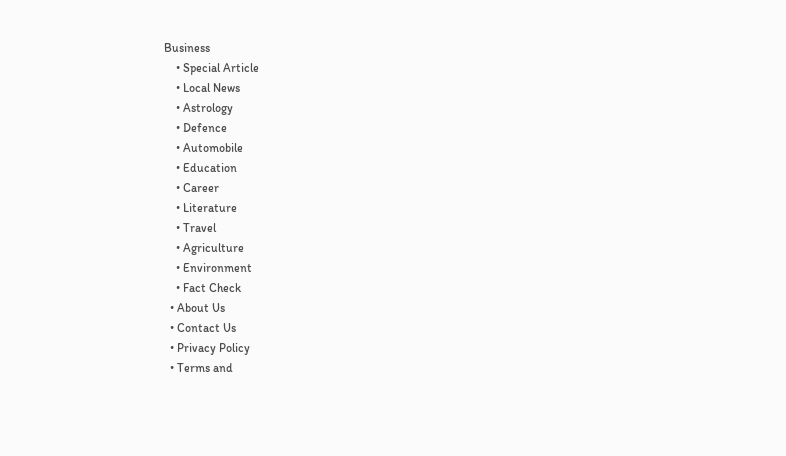Business
    • Special Article
    • Local News
    • Astrology
    • Defence
    • Automobile
    • Education
    • Career
    • Literature
    • Travel
    • Agriculture
    • Environment
    • Fact Check
  • About Us
  • Contact Us
  • Privacy Policy
  • Terms and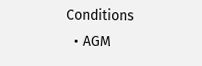Conditions
  • AGM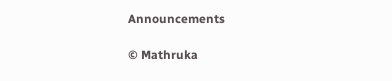Announcements

© Mathruka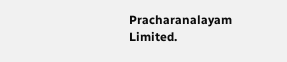Pracharanalayam Limited.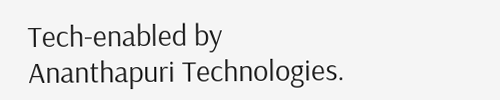Tech-enabled by Ananthapuri Technologies.